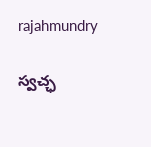rajahmundry

స్వచ్ఛ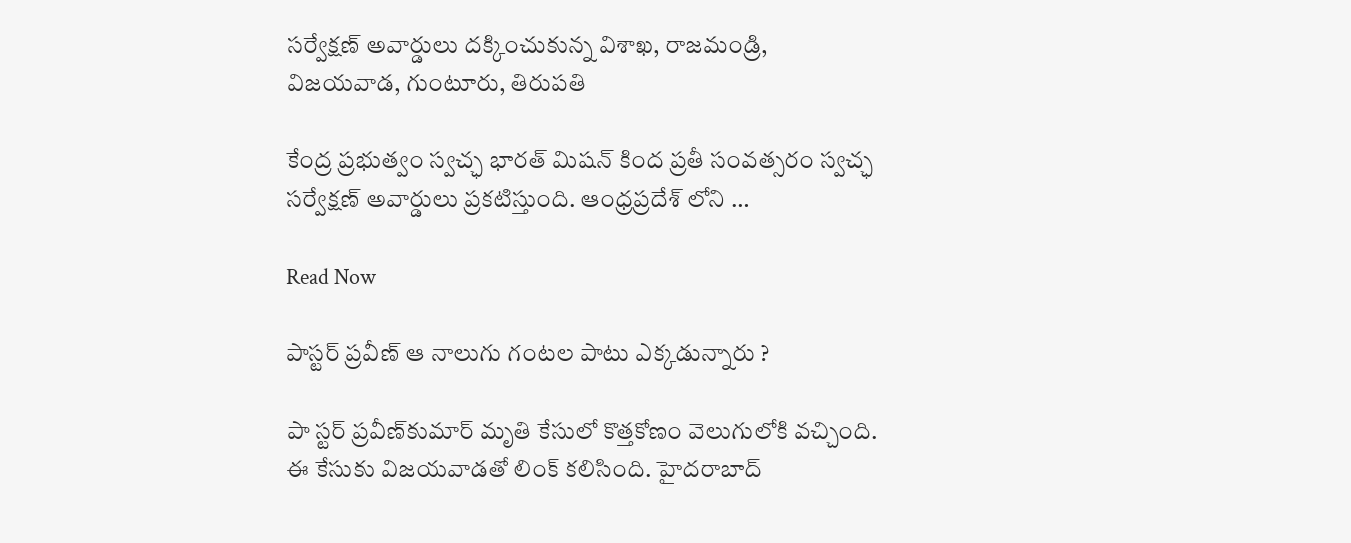సర్వేక్షణ్‌ అవార్డులు దక్కించుకున్న విశాఖ, రాజమండ్రి, విజయవాడ, గుంటూరు, తిరుపతి

కేంద్ర ప్రభుత్వం స్వచ్ఛ భారత్ మిషన్‌ కింద ప్రతీ సంవత్సరం స్వచ్ఛ సర్వేక్షణ్ అవార్డులు ప్రకటిస్తుంది. ఆంధ్రప్రదేశ్ లోని …

Read Now

పాస్టర్‌ ప్రవీణ్‌ ఆ నాలుగు గంటల పాటు ఎక్కడున్నారు ?

పా స్టర్‌ ప్రవీణ్‌కుమార్‌ మృతి కేసులో కొత్తకోణం వెలుగులోకి వచ్చింది. ఈ కేసుకు విజయవాడతో లింక్‌ కలిసింది. హైదరాబాద్‌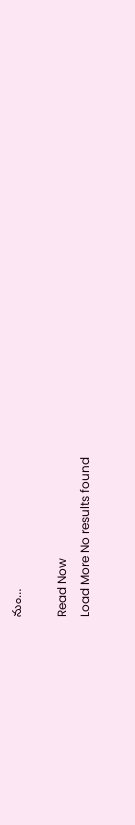నుం…

Read Now
Load More No results found